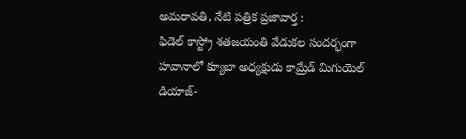అమరావతి, నేటి పత్రిక ప్రజావార్త :
ఫిడెల్ కాస్ట్రో శతజయంతి వేడుకల సందర్భంగా హవానాలో క్యూబా అధ్యక్షుడు కామ్రేడ్ మిగుయెల్ డియాజ్-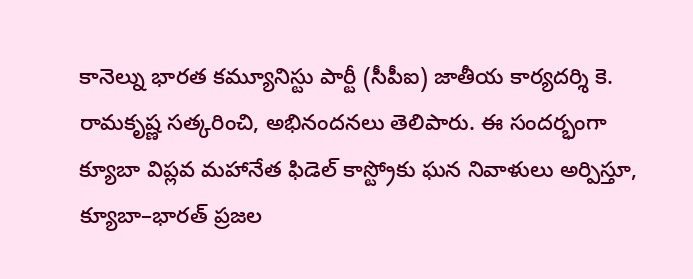కానెల్ను భారత కమ్యూనిస్టు పార్టీ (సీపీఐ) జాతీయ కార్యదర్శి కె. రామకృష్ణ సత్కరించి, అభినందనలు తెలిపారు. ఈ సందర్భంగా క్యూబా విప్లవ మహానేత ఫిడెల్ కాస్ట్రోకు ఘన నివాళులు అర్పిస్తూ, క్యూబా–భారత్ ప్రజల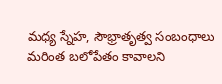మధ్య స్నేహ, సౌభ్రాతృత్వ సంబంధాలు మరింత బలోపేతం కావాలని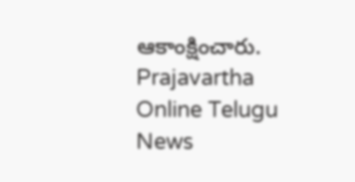ఆకాంక్షించారు.
Prajavartha Online Telugu News